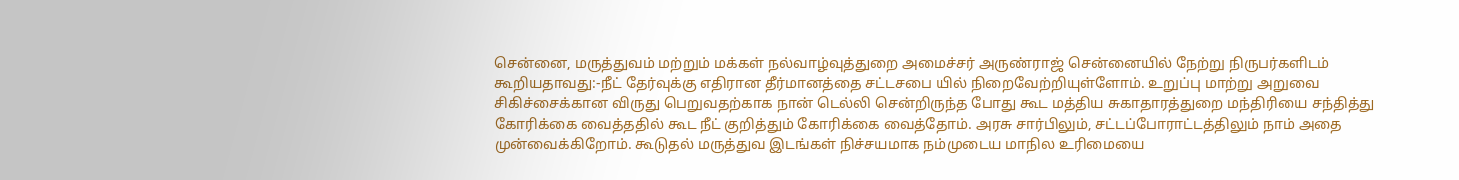சென்னை, மருத்துவம் மற்றும் மக்கள் நல்வாழ்வுத்துறை அமைச்சர் அருண்ராஜ் சென்னையில் நேற்று நிருபர்களிடம் கூறியதாவது:-நீட் தேர்வுக்கு எதிரான தீர்மானத்தை சட்டசபை யில் நிறைவேற்றியுள்ளோம். உறுப்பு மாற்று அறுவை சிகிச்சைக்கான விருது பெறுவதற்காக நான் டெல்லி சென்றிருந்த போது கூட மத்திய சுகாதாரத்துறை மந்திரியை சந்தித்து கோரிக்கை வைத்ததில் கூட நீட் குறித்தும் கோரிக்கை வைத்தோம். அரசு சார்பிலும், சட்டப்போராட்டத்திலும் நாம் அதை முன்வைக்கிறோம். கூடுதல் மருத்துவ இடங்கள் நிச்சயமாக நம்முடைய மாநில உரிமையை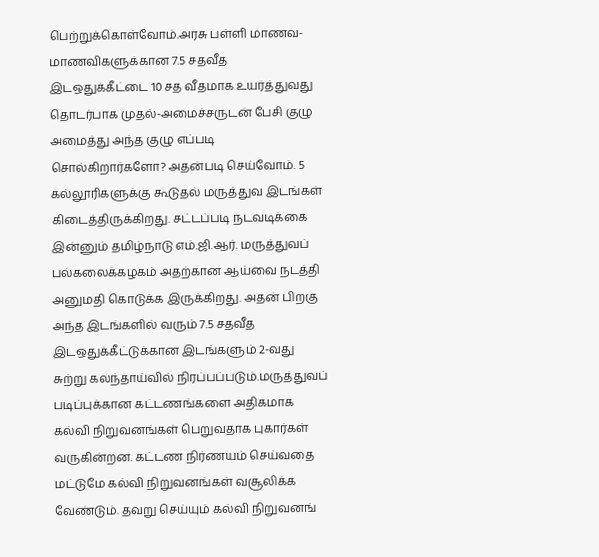பெற்றுக்கொள்வோம்.அரசு பள்ளி மாணவ-மாணவிகளுக்கான 7.5 சதவீத இடஒதுக்கீட்டை 10 சத வீதமாக உயர்த்துவது தொடர்பாக முதல்-அமைச்சருடன் பேசி குழு அமைத்து அந்த குழு எப்படி சொல்கிறார்களோ? அதன்படி செய்வோம். 5 கல்லூரிகளுக்கு கூடுதல் மருத்துவ இடங்கள் கிடைத்திருக்கிறது. சட்டப்படி நடவடிக்கை இன்னும் தமிழ்நாடு எம்.ஜி.ஆர். மருத்துவப் பல்கலைக்கழகம் அதற்கான ஆய்வை நடத்தி அனுமதி கொடுக்க இருக்கிறது. அதன் பிறகு அந்த இடங்களில் வரும் 7.5 சதவீத இடஒதுக்கீட்டுக்கான இடங்களும் 2-வது சுற்று கலந்தாய்வில் நிரப்பப்படும்.மருத்துவப் படிப்புக்கான கட்டணங்களை அதிகமாக கல்வி நிறுவனங்கள் பெறுவதாக புகார்கள் வருகின்றன. கட்டண நிர்ணயம் செய்வதை மட்டுமே கல்வி நிறுவனங்கள் வசூலிக்க வேண்டும். தவறு செய்யும் கல்வி நிறுவனங்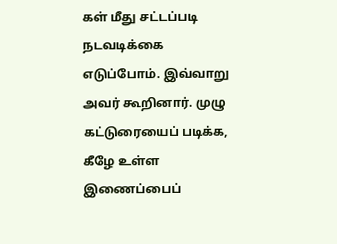கள் மீது சட்டப்படி நடவடிக்கை எடுப்போம். இவ்வாறு அவர் கூறினார். முழு கட்டுரையைப் படிக்க, கீழே உள்ள இணைப்பைப்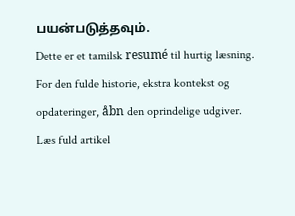பயன்படுத்தவும்.
Dette er et tamilsk resumé til hurtig læsning. For den fulde historie, ekstra kontekst og opdateringer, åbn den oprindelige udgiver.
Læs fuld artikel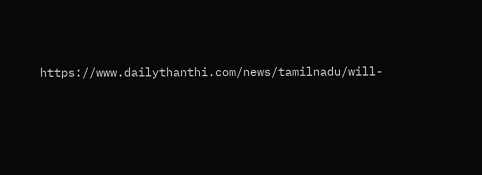https://www.dailythanthi.com/news/tamilnadu/will-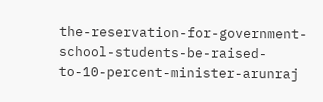the-reservation-for-government-school-students-be-raised-to-10-percent-minister-arunraj